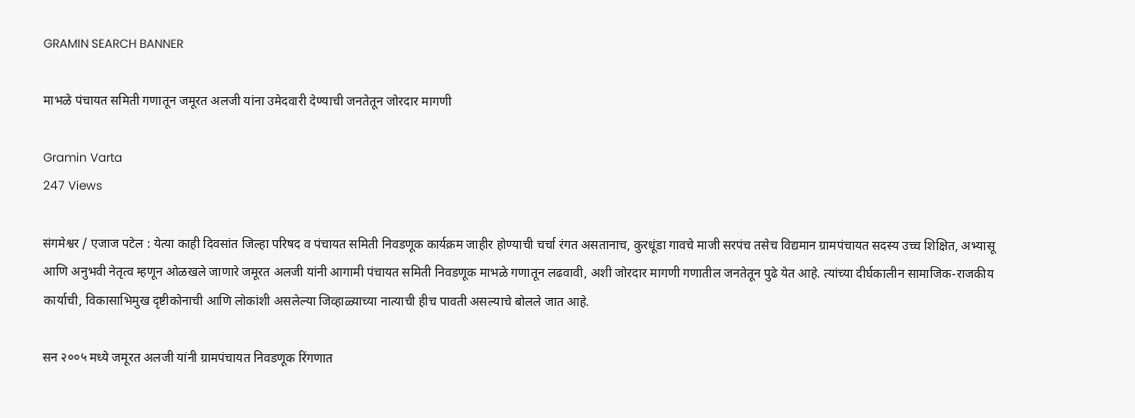GRAMIN SEARCH BANNER

माभळे पंचायत समिती गणातून जमूरत अलजी यांना उमेदवारी देण्याची जनतेतून जोरदार मागणी

Gramin Varta
247 Views

संगमेश्वर / एजाज पटेल : येत्या काही दिवसांत जिल्हा परिषद व पंचायत समिती निवडणूक कार्यक्रम जाहीर होण्याची चर्चा रंगत असतानाच, कुरधूंडा गावचे माजी सरपंच तसेच विद्यमान ग्रामपंचायत सदस्य उच्च शिक्षित, अभ्यासू आणि अनुभवी नेतृत्व म्हणून ओळखले जाणारे जमूरत अलजी यांनी आगामी पंचायत समिती निवडणूक माभळे गणातून लढवावी, अशी जोरदार मागणी गणातील जनतेतून पुढे येत आहे. त्यांच्या दीर्घकालीन सामाजिक-राजकीय कार्याची, विकासाभिमुख दृष्टीकोनाची आणि लोकांशी असलेल्या जिव्हाळ्याच्या नात्याची हीच पावती असल्याचे बोलले जात आहे.

सन २००५ मध्ये जमूरत अलजी यांनी ग्रामपंचायत निवडणूक रिंगणात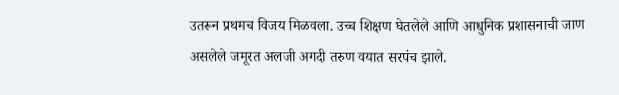उतरून प्रथमच विजय मिळवला. उच्च शिक्षण घेतलेले आणि आधुनिक प्रशासनाची जाण असलेले जमूरत अलजी अगदी तरुण वयात सरपंच झाले.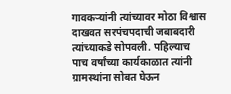गावकऱ्यांनी त्यांच्यावर मोठा विश्वास दाखवत सरपंचपदाची जबाबदारी त्यांच्याकडे सोपवली. पहिल्याच पाच वर्षांच्या कार्यकाळात त्यांनी ग्रामस्थांना सोबत घेऊन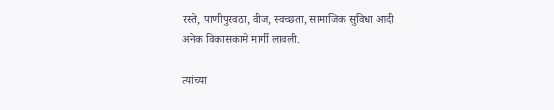रस्ते, पाणीपुरवठा, वीज, स्वच्छता, सामाजिक सुविधा आदी अनेक विकासकामे मार्गी लावली.

त्यांच्या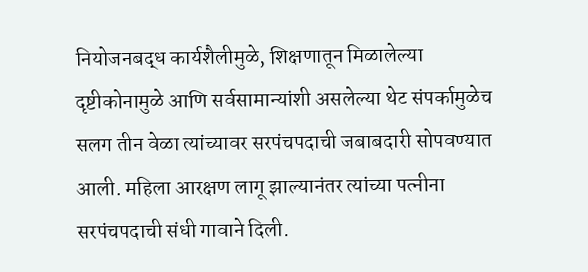नियोजनबद्ध कार्यशैलीमुळे, शिक्षणातून मिळालेल्या दृष्टीकोनामुळे आणि सर्वसामान्यांशी असलेल्या थेट संपर्कामुळेच सलग तीन वेळा त्यांच्यावर सरपंचपदाची जबाबदारी सोपवण्यात आली. महिला आरक्षण लागू झाल्यानंतर त्यांच्या पत्नीना  सरपंचपदाची संधी गावाने दिली.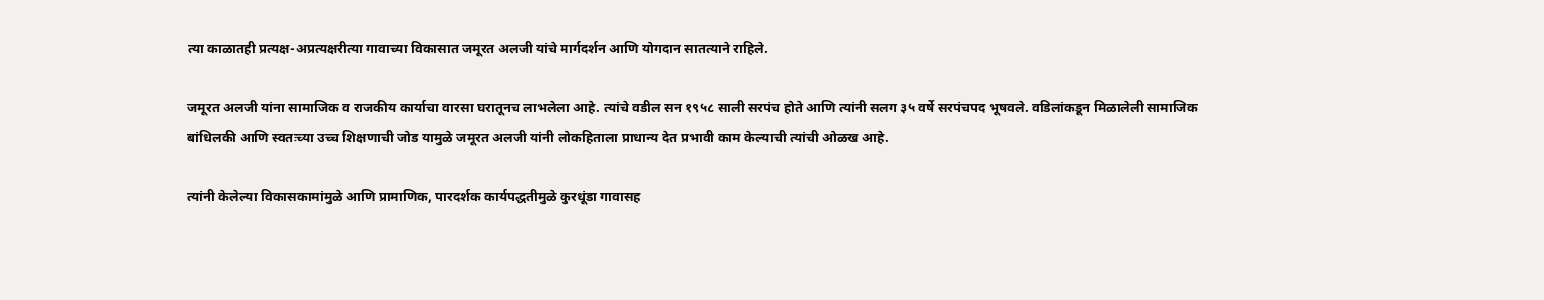त्या काळातही प्रत्यक्ष-अप्रत्यक्षरीत्या गावाच्या विकासात जमूरत अलजी यांचे मार्गदर्शन आणि योगदान सातत्याने राहिले.

जमूरत अलजी यांना सामाजिक व राजकीय कार्याचा वारसा घरातूनच लाभलेला आहे. त्यांचे वडील सन १९५८ साली सरपंच होते आणि त्यांनी सलग ३५ वर्षे सरपंचपद भूषवले. वडिलांकडून मिळालेली सामाजिक बांधिलकी आणि स्वतःच्या उच्च शिक्षणाची जोड यामुळे जमूरत अलजी यांनी लोकहिताला प्राधान्य देत प्रभावी काम केल्याची त्यांची ओळख आहे.

त्यांनी केलेल्या विकासकामांमुळे आणि प्रामाणिक, पारदर्शक कार्यपद्धतीमुळे कुरधूंडा गावासह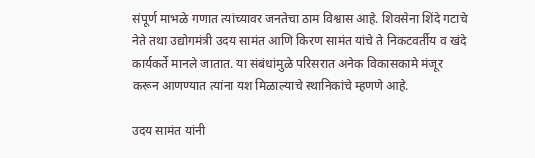संपूर्ण माभळे गणात त्यांच्यावर जनतेचा ठाम विश्वास आहे. शिवसेना शिंदे गटाचे नेते तथा उद्योगमंत्री उदय सामंत आणि किरण सामंत यांचे ते निकटवर्तीय व खंदे कार्यकर्ते मानले जातात. या संबंधांमुळे परिसरात अनेक विकासकामे मंजूर करून आणण्यात त्यांना यश मिळाल्याचे स्थानिकांचे म्हणणे आहे.

उदय सामंत यांनी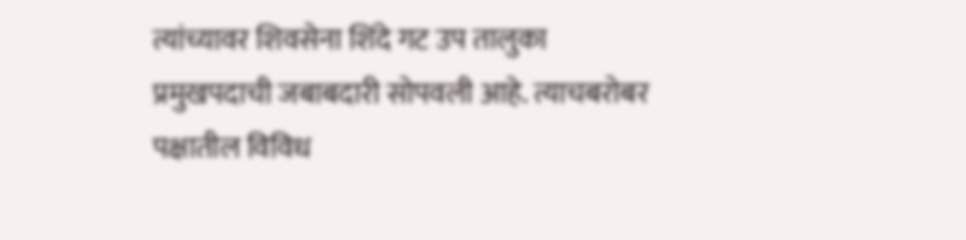त्यांच्यावर शिवसेना शिंदे गट उप तालुका प्रमुखपदाची जबाबदारी सोपवली आहे. त्याचबरोबर पक्षातील विविध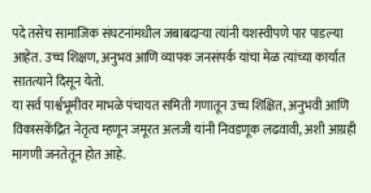पदे तसेच सामाजिक संघटनांमधील जबाबदाऱ्या त्यांनी यशस्वीपणे पार पाडल्या आहेत. उच्च शिक्षण, अनुभव आणि व्यापक जनसंपर्क यांचा मेळ त्यांच्या कार्यात सातत्याने दिसून येतो.
या सर्व पार्श्वभूमीवर माभळे पंचायत समिती गणातून उच्च शिक्षित, अनुभवी आणि विकासकेंद्रित नेतृत्व म्हणून जमूरत अलजी यांनी निवडणूक लढवावी, अशी आग्रही मागणी जनतेतून होत आहे.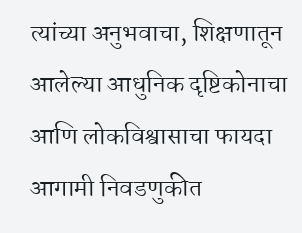त्यांच्या अनुभवाचा, शिक्षणातून आलेल्या आधुनिक दृष्टिकोनाचा आणि लोकविश्वासाचा फायदा आगामी निवडणुकीत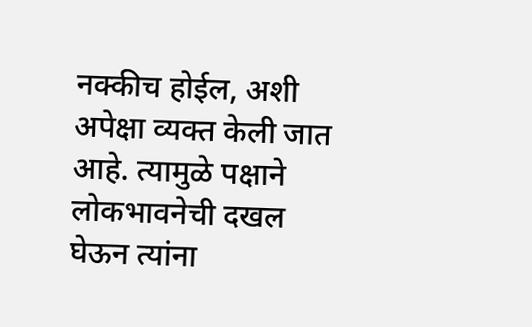नक्कीच होईल, अशी अपेक्षा व्यक्त केली जात आहे. त्यामुळे पक्षाने लोकभावनेची दखल घेऊन त्यांना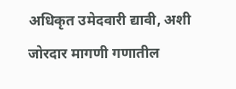अधिकृत उमेदवारी द्यावी, अशी जोरदार मागणी गणातील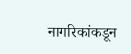नागरिकांकडून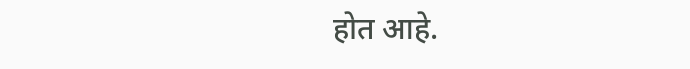होत आहे.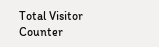Total Visitor Counter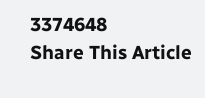3374648
Share This Article